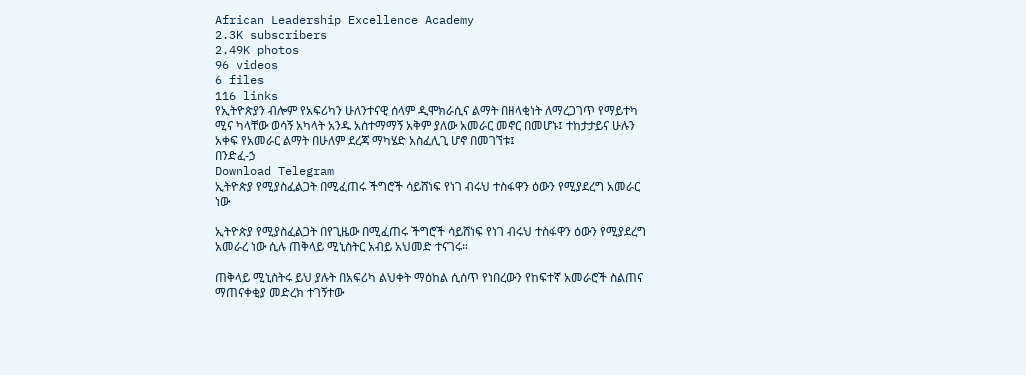African Leadership Excellence Academy
2.3K subscribers
2.49K photos
96 videos
6 files
116 links
የኢትዮጵያን ብሎም የአፍሪካን ሁለንተናዊ ሰላም ዲሞክራሲና ልማት በዘላቂነት ለማረጋገጥ የማይተካ ሚና ካላቸው ወሳኝ አካላት አንዱ አሰተማማኝ አቅም ያለው አመራር መኖር በመሆኑ፤ ተከታታይና ሁሉን አቀፍ የአመራር ልማት በሁለም ደረጃ ማካሄድ አስፈሊጊ ሆኖ በመገኘቱ፤
በንድፈ-ኃ
Download Telegram
ኢትዮጵያ የሚያስፈልጋት በሚፈጠሩ ችግሮች ሳይሸነፍ የነገ ብሩህ ተስፋዋን ዕውን የሚያደረግ አመራር ነው

ኢትዮጵያ የሚያስፈልጋት በየጊዜው በሚፈጠሩ ችግሮች ሳይሸነፍ የነገ ብሩህ ተስፋዋን ዕውን የሚያደረግ አመራረ ነው ሲሉ ጠቅላይ ሚኒስትር አብይ አህመድ ተናገሩ።

ጠቅላይ ሚኒስትሩ ይህ ያሉት በአፍሪካ ልህቀት ማዕከል ሲሰጥ የነበረውን የከፍተኛ አመራሮች ስልጠና ማጠናቀቂያ መድረክ ተገኝተው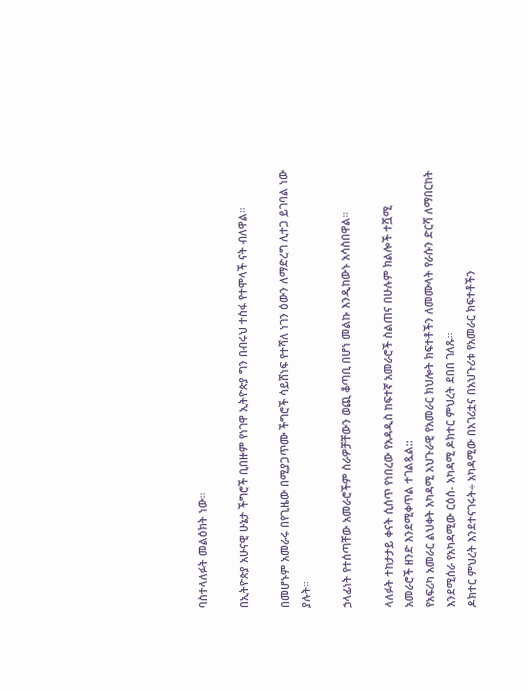ባስተላለፉት መልዕክት ነው።

በኢትዮጵያ አሁናዊ ሁኔታ ችግሮች ቢበዙም የነገዋ ኢትዮጵያ ግን በብሩህ ተስፋ የተሞላች ናት ብለዋል።

በመሆኑም አመራሩ በየጊዜው በሚያጋጥሙ ችግሮች ሳይሸነፍ የተሻለ ነገን ዕውን ለማድረግ ሊተጋ ይገባል ነው ያሉት።

ኃላፊነት የተሰጣቸው አመራሮችም ስራዎቻቸውን ወጪ ቆጣቢ በሆነ መልኩ እንዲከውኑ አሳስበዋል።

ላለፉት ተከታታይ ቀናት ሲሰጥ የነበረው የአዳዲስ ከፍተኛ አመራሮች ስልጠና በሁሉም ክልሎች ተሿሚ አመራሮች ዘንድ እንደሚቀጥል ተገልጿል::
የአፍሪካ አመራር ልህቀት አካዳሚ አህጉራዊ የአመራር ክህሎት ክፍተቶችን ለመሙላት የራሱን ድርሻ ለማበርከት እንደሚሰራ የአካዳሚው ርዕሰ- አካዳሚ ዶክተር ምህረት ደበበ ገለጹ።
ዶክተር ምህረት እንደተናገሩት÷ አካዳሚው በአገሪቷና በአህጉሪቱ የአመራር ክፍተቶችን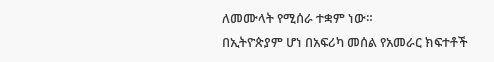ለመሙላት የሚሰራ ተቋም ነው።
በኢትዮጵያም ሆነ በአፍሪካ መሰል የአመራር ክፍተቶች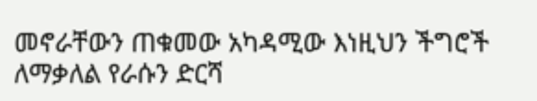መኖራቸውን ጠቁመው አካዳሚው እነዚህን ችግሮች ለማቃለል የራሱን ድርሻ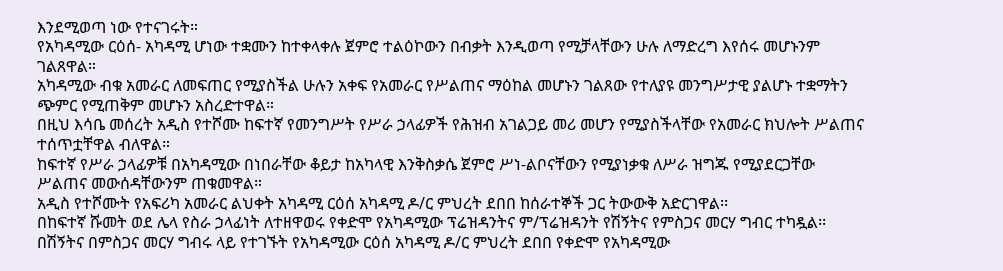እንደሚወጣ ነው የተናገሩት።
የአካዳሚው ርዕሰ- አካዳሚ ሆነው ተቋሙን ከተቀላቀሉ ጀምሮ ተልዕኮውን በብቃት እንዲወጣ የሚቻላቸውን ሁሉ ለማድረግ እየሰሩ መሆኑንም ገልጸዋል።
አካዳሚው ብቁ አመራር ለመፍጠር የሚያስችል ሁሉን አቀፍ የአመራር የሥልጠና ማዕከል መሆኑን ገልጸው የተለያዩ መንግሥታዊ ያልሆኑ ተቋማትን ጭምር የሚጠቅም መሆኑን አስረድተዋል።
በዚህ እሳቤ መሰረት አዲስ የተሾሙ ከፍተኛ የመንግሥት የሥራ ኃላፊዎች የሕዝብ አገልጋይ መሪ መሆን የሚያስችላቸው የአመራር ክህሎት ሥልጠና ተሰጥቷቸዋል ብለዋል።
ከፍተኛ የሥራ ኃላፊዎቹ በአካዳሚው በነበራቸው ቆይታ ከአካላዊ እንቅስቃሴ ጀምሮ ሥነ-ልቦናቸውን የሚያነቃቁ ለሥራ ዝግጁ የሚያደርጋቸው ሥልጠና መውሰዳቸውንም ጠቁመዋል።
አዲስ የተሾሙት የአፍሪካ አመራር ልህቀት አካዳሚ ርዕሰ አካዳሚ ዶ/ር ምህረት ደበበ ከሰራተኞች ጋር ትውውቅ አድርገዋል፡፡
በከፍተኛ ሹመት ወደ ሌላ የስራ ኃላፊነት ለተዘዋወሩ የቀድሞ የአካዳሚው ፕሬዝዳንትና ም/ፕሬዝዳንት የሽኝትና የምስጋና መርሃ ግብር ተካዷል፡፡
በሽኝትና በምስጋና መርሃ ግብሩ ላይ የተገኙት የአካዳሚው ርዕሰ አካዳሚ ዶ/ር ምህረት ደበበ የቀድሞ የአካዳሚው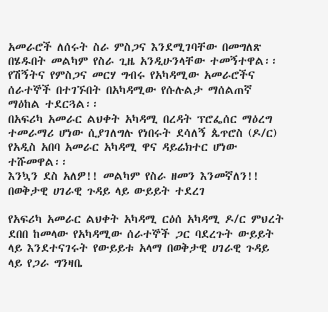አመራሮች ለሰሩት ስራ ምስጋና እንደሚገባቸው በመግለጽ በሄዱበት መልካም የስራ ጊዜ አንዲሁንላቸው ተመኝተዋል፡፡
የሽኝትና የምስጋና መርሃ ግብሩ የአካዳሚው አመራሮችና ሰራተኞች በተገኙበት በአካዳሚው የሱሉልታ ማሰልጠኛ ማዕከል ተደርጓል፡፡
በአፍሪካ አመራር ልህቀት አካዳሚ በረዳት ፕሮፌሰር ማዕረግ ተመራማሪ ሆነው ሲያገለግሉ የነበሩት ደሳለኝ ጴጥሮስ (ዶ/ር) የአዲስ አበባ አመራር አካዳሚ ዋና ዳይሬክተር ሆነው ተሹመዋል፡፡
እንኳን ደስ አለዎ!! መልካም የስራ ዘመን እንመኛለን!!
በወቅታዊ ሀገራዊ ጉዳይ ላይ ውይይት ተደረገ

የአፍሪካ አመራር ልህቀት አካዳሚ ርዕሰ አካዳሚ ዶ/ር ምህረት ደበበ ከመላው የአካዳሚው ሰራተኞች ጋር ባደረጉት ውይይት ላይ እንደተናገሩት የውይይቱ አላማ በወቅታዊ ሀገራዊ ጉዳይ ላይ የጋራ ግንዛቤ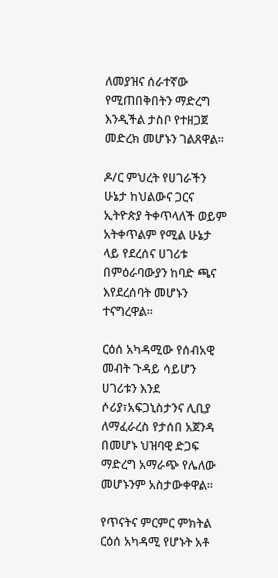ለመያዝና ሰራተኛው የሚጠበቅበትን ማድረግ እንዲችል ታስቦ የተዘጋጀ መድረክ መሆኑን ገልጸዋል፡፡

ዶ/ር ምህረት የሀገራችን ሁኔታ ከህልውና ጋርና ኢትዮጵያ ትቀጥላለች ወይም አትቀጥልም የሚል ሁኔታ ላይ የደረሰና ሀገሪቱ በምዕራባውያን ከባድ ጫና እየደረሰባት መሆኑን ተናግረዋል፡፡

ርዕሰ አካዳሚው የሰብአዊ መብት ጉዳይ ሳይሆን ሀገሪቱን እንደ ሶሪያ፣አፍጋኒስታንና ሊቢያ ለማፈራረስ የታሰበ አጀንዳ በመሆኑ ህዝባዊ ድጋፍ ማድረግ አማራጭ የሌለው መሆኑንም አስታውቀዋል፡፡

የጥናትና ምርምር ምክትል ርዕሰ አካዳሚ የሆኑት አቶ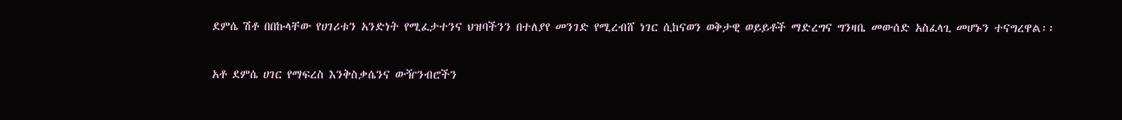ደምሴ ሽቶ በበኩላቸው የሀገሪቱን አንድነት የሚፈታተንና ህዝባችንን በተለያየ መንገድ የሚረብሸ ነገር ሲከናወን ወቅታዊ ወይይቶች ማድረግና ግንዛቤ መውሰድ አስፈላጊ መሆኑን ተናግረዋል፡፡

አቶ ደምሴ ሀገር የማፍረስ እንቅስቃሴንና ውዥንብሮችን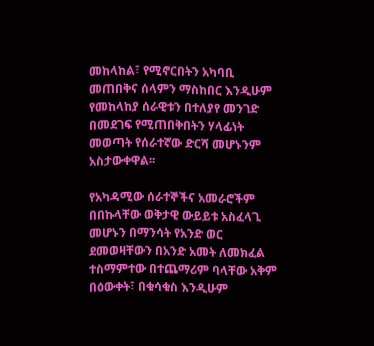መከላከል፣ የሚኖርበትን አካባቢ መጠበቅና ሰላምን ማስከበር እንዲሁም የመከላከያ ሰራዊቱን በተለያየ መንገድ በመደገፍ የሚጠበቅበትን ሃላፊነት መወጣት የሰራተኛው ድርሻ መሆኑንም አስታውቀዋል፡፡

የአካዳሚው ሰራተኞችና አመራሮችም በበኩላቸው ወቅታዊ ውይይቱ አስፈላጊ መሆኑን በማንሳት የአንድ ወር ደመወዛቸውን በአንድ አመት ለመክፈል ተስማምተው በተጨማሪም ባላቸው አቅም በዕውቀት፣ በቁሳቁስ እንዲሁም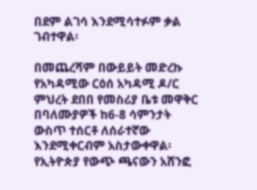በደም ልገሳ እንደሚሳተፉም ቃል ገብተዋል፡

በመጨረሻም በውይይት መድረኩ የአካዳሚው ርዕሰ አካዳሚ ዶ/ር ምህረት ደበበ የመስሪያ ቤቱ መዋቅር በባለሙያዎች ከ6-8 ሳምንታት ውስጥ ተሰርቶ ለሰራተኛው እንደሚቀርብም አስታውቀዋል፡
የኢትዮጵያ የውጭ ጫናውን አሸንፎ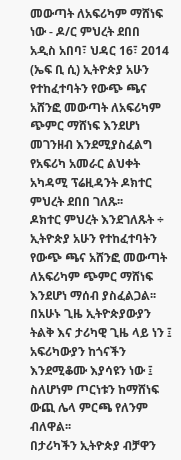መውጣት ለአፍሪካም ማሸነፍ ነው - ዶ/ር ምህረት ደበበ
አዲስ አበባ፣ ህዳር 16፣ 2014 (ኤፍ ቢ ሲ) ኢትዮጵያ አሁን የተከፈተባትን የውጭ ጫና አሸንፎ መውጣት ለአፍሪካም ጭምር ማሸነፍ እንደሆነ መገንዘብ እንደሚያስፈልግ የአፍሪካ አመራር ልህቀት አካዳሚ ፕሬዚዳንት ዶክተር ምህረት ደበበ ገለጹ፡፡
ዶክተር ምህረት እንደገለጹት ÷ ኢትዮጵያ አሁን የተከፈተባትን የውጭ ጫና አሸንፎ መውጣት ለአፍሪካም ጭምር ማሸነፍ እንደሆነ ማሰብ ያስፈልጋል፡፡
በአሁኑ ጊዜ ኢትዮጵያውያን ትልቅ እና ታሪካዊ ጊዜ ላይ ነን ፤ አፍሪካውያን ከጎናችን እንደሚቆሙ እያሳዩን ነው ፤ ስለሆነም ጦርነቱን ከማሸነፍ ውጪ ሌላ ምርጫ የለንም ብለዋል፡፡
በታሪካችን ኢትዮጵያ ብቻዋን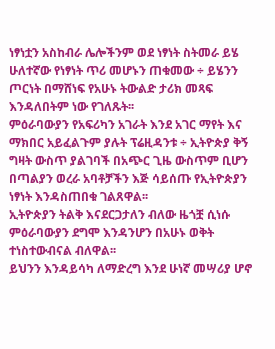ነፃነቷን አስከብራ ሌሎችንም ወደ ነፃነት ስትመራ ይሄ ሁለተኛው የነፃነት ጥሪ መሆኑን ጠቁመው ÷ ይሄንን ጦርነት በማሸነፍ የአሁኑ ትውልድ ታሪክ መጻፍ እንዳለበትም ነው የገለጹት፡፡
ምዕራባውያን የአፍሪካን አገራት እንደ አገር ማየት እና ማክበር አይፈልጉም ያሉት ፕሬዚዳንቱ ÷ ኢትዮጵያ ቅኝ ግዛት ውስጥ ያልገባች በአጭር ጊዜ ውስጥም ቢሆን በጣልያን ወረራ አባቶቻችን እጅ ሳይሰጡ የኢትዮጵያን ነፃነት እንዳስጠበቁ ገልጸዋል፡፡
ኢትዮጵያን ትልቅ እናደርጋታለን ብለው ዜጎቿ ሲነሱ ምዕራባውያን ደግሞ እንዳንሆን በአሁኑ ወቅት ተነስተውብናል ብለዋል፡፡
ይህንን እንዳይሳካ ለማድረግ እንደ ሁነኛ መሣሪያ ሆኖ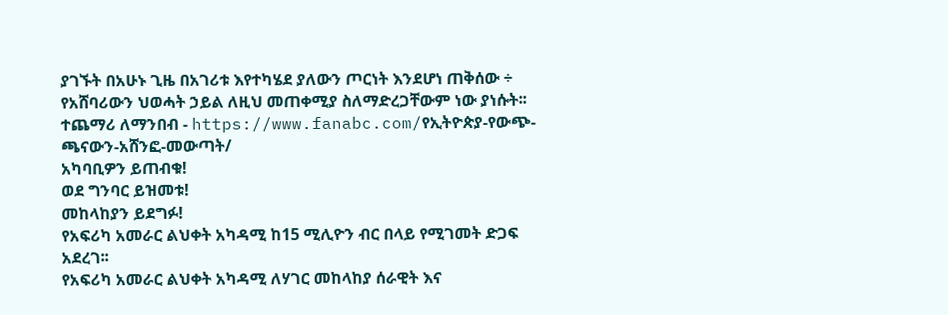ያገኙት በአሁኑ ጊዜ በአገሪቱ እየተካሄደ ያለውን ጦርነት እንደሆነ ጠቅሰው ÷ የአሸባሪውን ህወሓት ኃይል ለዚህ መጠቀሚያ ስለማድረጋቸውም ነው ያነሱት፡፡
ተጨማሪ ለማንበብ - https://www.fanabc.com/የኢትዮጵያ-የውጭ-ጫናውን-አሸንፎ-መውጣት/
አካባቢዎን ይጠብቁ!
ወደ ግንባር ይዝመቱ!
መከላከያን ይደግፉ!
የአፍሪካ አመራር ልህቀት አካዳሚ ከ15 ሚሊዮን ብር በላይ የሚገመት ድጋፍ አደረገ፡፡
የአፍሪካ አመራር ልህቀት አካዳሚ ለሃገር መከላከያ ሰራዊት እና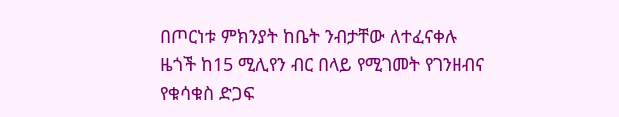በጦርነቱ ምክንያት ከቤት ንብታቸው ለተፈናቀሉ ዜጎች ከ15 ሚሊየን ብር በላይ የሚገመት የገንዘብና የቁሳቁስ ድጋፍ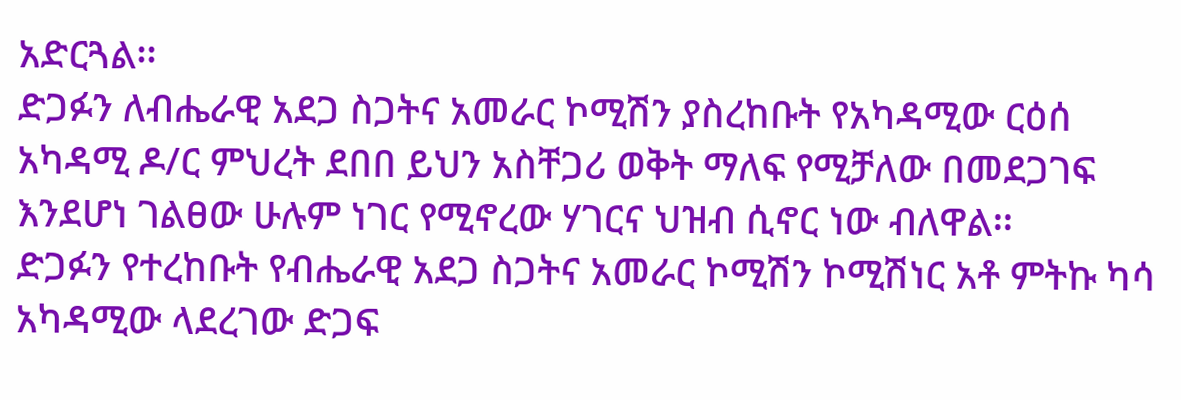አድርጓል፡፡
ድጋፉን ለብሔራዊ አደጋ ስጋትና አመራር ኮሚሽን ያስረከቡት የአካዳሚው ርዕሰ አካዳሚ ዶ/ር ምህረት ደበበ ይህን አስቸጋሪ ወቅት ማለፍ የሚቻለው በመደጋገፍ እንደሆነ ገልፀው ሁሉም ነገር የሚኖረው ሃገርና ህዝብ ሲኖር ነው ብለዋል፡፡
ድጋፉን የተረከቡት የብሔራዊ አደጋ ስጋትና አመራር ኮሚሽን ኮሚሽነር አቶ ምትኩ ካሳ አካዳሚው ላደረገው ድጋፍ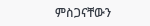ምስጋናቸውን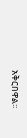አቅርበዋል፡፡